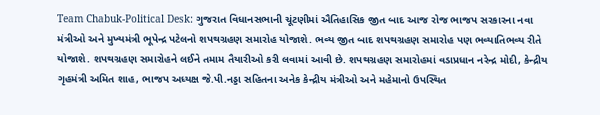Team Chabuk-Political Desk: ગુજરાત વિધાનસભાની ચૂંટણીમાં ઐતિહાસિક જીત બાદ આજ રોજ ભાજપ સરકારના નવા મંત્રીઓ અને મુખ્યમંત્રી ભૂપેન્દ્ર પટેલનો શપથગ્રહણ સમારોહ યોજાશે. ભવ્ય જીત બાદ શપથગ્રહણ સમારોહ પણ ભવ્યાતિભવ્ય રીતે યોજાશે. શપથગ્રહણ સમારોહને લઈને તમામ તૈયારીઓ કરી લવામાં આવી છે. શપથગ્રહણ સમારોહમાં વડાપ્રધાન નરેન્દ્ર મોદી, કેન્દ્રીય ગૃહમંત્રી અમિત શાહ, ભાજપ અધ્યક્ષ જે.પી.નડ્ડા સહિતના અનેક કેન્દ્રીય મંત્રીઓ અને મહેમાનો ઉપસ્થિત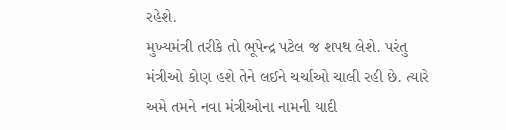રહેશે.
મુખ્યમંત્રી તરીકે તો ભૂપેન્દ્ર પટેલ જ શપથ લેશે. પરંતુ મંત્રીઓ કોણ હશે તેને લઈને ચર્ચાઓ ચાલી રહી છે. ત્યારે અમે તમને નવા મંત્રીઓના નામની યાદી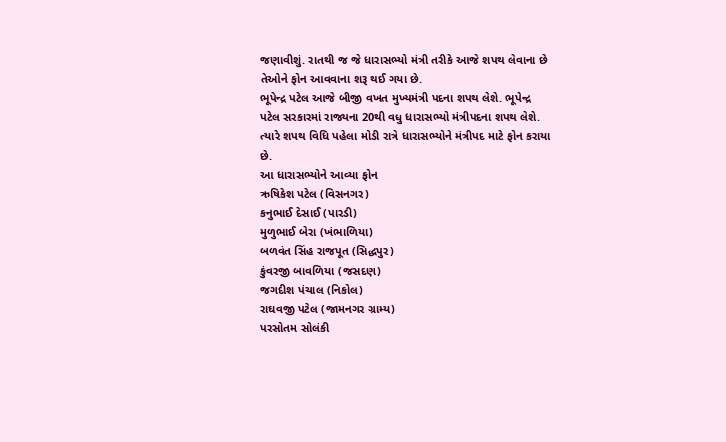જણાવીશું. રાતથી જ જે ધારાસભ્યો મંત્રી તરીકે આજે શપથ લેવાના છે તેઓને ફોન આવવાના શરૂ થઈ ગયા છે.
ભૂપેન્દ્ર પટેલ આજે બીજી વખત મુખ્યમંત્રી પદના શપથ લેશે. ભૂપેન્દ્ર પટેલ સરકારમાં રાજ્યના 20થી વધુ ધારાસભ્યો મંત્રીપદના શપથ લેશે. ત્યારે શપથ વિધિ પહેલા મોડી રાત્રે ધારાસભ્યોને મંત્રીપદ માટે ફોન કરાયા છે.
આ ધારાસભ્યોને આવ્યા ફોન
ઋષિકેશ પટેલ (વિસનગર)
કનુભાઈ દેસાઈ (પારડી)
મુળુભાઈ બેરા (ખંભાળિયા)
બળવંત સિંહ રાજપૂત (સિદ્ધપુર)
કુંવરજી બાવળિયા (જસદણ)
જગદીશ પંચાલ (નિકોલ)
રાઘવજી પટેલ (જામનગર ગ્રામ્ય)
પરસોતમ સોલંકી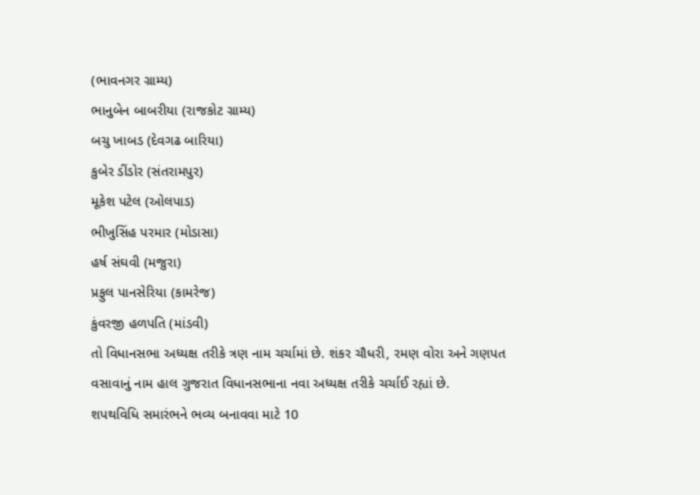(ભાવનગર ગ્રામ્ય)
ભાનુબેન બાબરીયા (રાજકોટ ગ્રામ્ય)
બચુ ખાબડ (દેવગઢ બારિયા)
કુબેર ડીંડોર (સંતરામપુર)
મૂકેશ પટેલ (ઓલપાડ)
ભીખુસિંહ પરમાર (મોડાસા)
હર્ષ સંઘવી (મજુરા)
પ્રફુલ પાનસેરિયા (કામરેજ)
કુંવરજી હળપતિ (માંડવી)
તો વિધાનસભા અધ્યક્ષ તરીકે ત્રણ નામ ચર્ચામાં છે. શંકર ચૌધરી, રમણ વોરા અને ગણપત વસાવાનું નામ હાલ ગુજરાત વિધાનસભાના નવા અધ્યક્ષ તરીકે ચર્ચાઈ રહ્યાં છે.
શપથવિધિ સમારંભને ભવ્ય બનાવવા માટે 10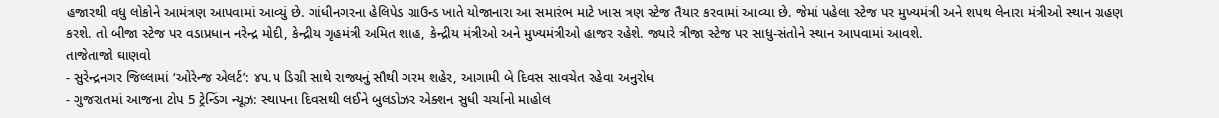હજારથી વધુ લોકોને આમંત્રણ આપવામાં આવ્યું છે. ગાંધીનગરના હેલિપેડ ગ્રાઉન્ડ ખાતે યોજાનારા આ સમારંભ માટે ખાસ ત્રણ સ્ટેજ તૈયાર કરવામાં આવ્યા છે. જેમાં પહેલા સ્ટેજ પર મુખ્યમંત્રી અને શપથ લેનારા મંત્રીઓ સ્થાન ગ્રહણ કરશે. તો બીજા સ્ટેજ પર વડાપ્રધાન નરેન્દ્ર મોદી, કેન્દ્રીય ગૃહમંત્રી અમિત શાહ, કેન્દ્રીય મંત્રીઓ અને મુખ્યમંત્રીઓ હાજર રહેશે. જ્યારે ત્રીજા સ્ટેજ પર સાધુ-સંતોને સ્થાન આપવામાં આવશે.
તાજેતાજો ઘાણવો
- સુરેન્દ્રનગર જિલ્લામાં ‘ઓરેન્જ એલર્ટ’: ૪૫.૫ ડિગ્રી સાથે રાજ્યનું સૌથી ગરમ શહેર, આગામી બે દિવસ સાવચેત રહેવા અનુરોધ
- ગુજરાતમાં આજના ટોપ 5 ટ્રેન્ડિંગ ન્યૂઝ: સ્થાપના દિવસથી લઈને બુલડોઝર એક્શન સુધી ચર્ચાનો માહોલ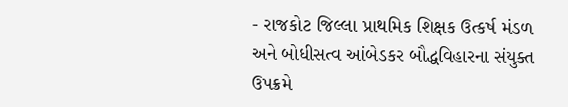- રાજકોટ જિલ્લા પ્રાથમિક શિક્ષક ઉત્કર્ષ મંડળ અને બોધીસત્વ આંબેડકર બૌદ્ધવિહારના સંયુક્ત ઉપક્રમે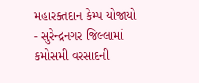મહારક્તદાન કેમ્પ યોજાયો
- સુરેન્દ્રનગર જિલ્લામાં કમોસમી વરસાદની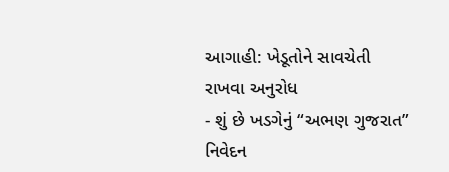આગાહી: ખેડૂતોને સાવચેતી રાખવા અનુરોધ
- શું છે ખડગેનું “અભણ ગુજરાત” નિવેદન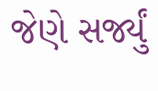જેણે સર્જ્યું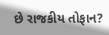છે રાજકીય તોફાન?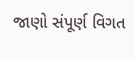જાણો સંપૂર્ણ વિગત